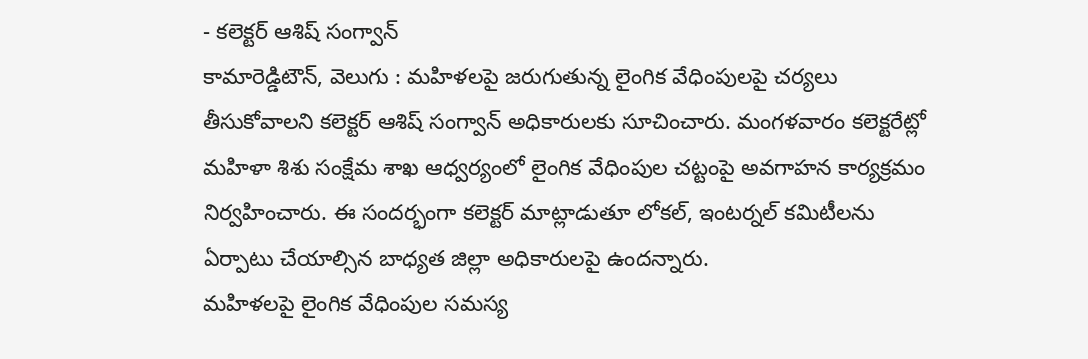- కలెక్టర్ ఆశిష్ సంగ్వాన్
కామారెడ్డిటౌన్, వెలుగు : మహిళలపై జరుగుతున్న లైంగిక వేధింపులపై చర్యలు తీసుకోవాలని కలెక్టర్ ఆశిష్ సంగ్వాన్ అధికారులకు సూచించారు. మంగళవారం కలెక్టరేట్లో మహిళా శిశు సంక్షేమ శాఖ ఆధ్వర్యంలో లైంగిక వేధింపుల చట్టంపై అవగాహన కార్యక్రమం నిర్వహించారు. ఈ సందర్భంగా కలెక్టర్ మాట్లాడుతూ లోకల్, ఇంటర్నల్ కమిటీలను ఏర్పాటు చేయాల్సిన బాధ్యత జిల్లా అధికారులపై ఉందన్నారు.
మహిళలపై లైంగిక వేధింపుల సమస్య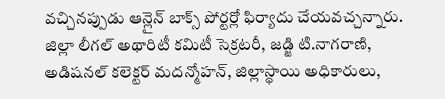వచ్చినప్పుడు ఆన్లైన్ బాక్స్ పోర్టర్లో ఫిర్యాదు చేయవచ్చన్నారు. జిల్లా లీగల్ అథారిటీ కమిటీ సెక్రటరీ, జడ్జి టి.నాగరాణి, అడిషనల్ కలెక్టర్ మదన్మోహన్, జిల్లాస్థాయి అధికారులు,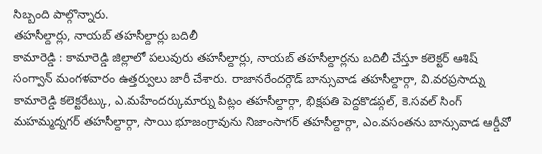సిబ్బంది పాల్గొన్నారు.
తహసీల్దార్లు, నాయబ్ తహసీల్దార్లు బదిలీ
కామారెడ్డి : కామారెడ్డి జిల్లాలో పలువురు తహసీల్దార్లు, నాయబ్ తహసీల్దార్లను బదిలీ చేస్తూ కలెక్టర్ ఆశిష్ సంగ్వాన్ మంగళవారం ఉత్తర్వులు జారీ చేశారు. రాజానరేందర్గౌడ్ బాన్సువాడ తహసీల్దార్గా, వి.వరప్రసాద్ను కామారెడ్డి కలెక్టరేట్కు, ఎ.మహేందర్కుమార్ను పిట్లం తహసీల్దార్గా, భిక్షపతి పెద్దకొడప్గల్, కె.సవల్ సింగ్ మహమ్మద్నగర్ తహసీల్దార్గా, సాయి భూజంగ్రావును నిజాంసాగర్ తహసీల్దార్గా, ఎం.వసంతను బాన్సువాడ ఆర్డీవో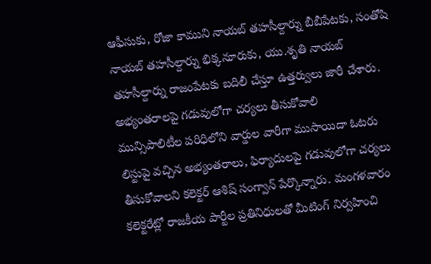ఆఫీసుకు, రోజా కాముని నాయబ్ తహసీల్దార్ను బీబీపేటకు, సంతోషి నాయబ్ తహసీల్దార్ను భిక్కనూరుకు, యు.శృతి నాయబ్ తహసీల్దార్ను రాజంపేటకు బదిలీ చేస్తూ ఉత్తర్వులు జారీ చేశారు.
అభ్యంతరాలపై గడువులోగా చర్యలు తీసుకోవాలి
మున్సిపాలిటీల పరిధిలోని వార్డుల వారీగా ముసాయిదా ఓటరు లిస్టుపై వచ్చిన అభ్యంతరాలు, ఫిర్యాదులపై గడువులోగా చర్యలు తీసుకోవాలని కలెక్టర్ ఆశిష్ సంగ్వాన్ పేర్కొన్నారు. మంగళవారం కలెక్టరేట్లో రాజకీయ పార్టీల ప్రతినిధులతో మీటింగ్ నిర్వహించి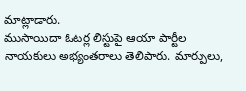మాట్లాడారు.
ముసాయిదా ఓటర్ల లిస్టుపై ఆయా పార్టీల నాయకులు అభ్యంతరాలు తెలిపారు. మార్పులు,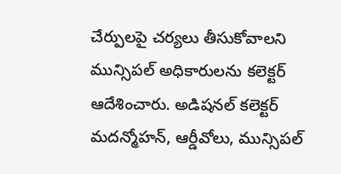చేర్పులపై చర్యలు తీసుకోవాలని మున్సిపల్ అధికారులను కలెక్టర్ ఆదేశించారు. అడిషనల్ కలెక్టర్ మదన్మోహన్, ఆర్డీవోలు, మున్సిపల్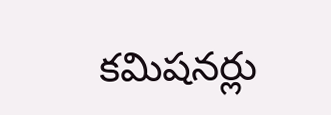కమిషనర్లు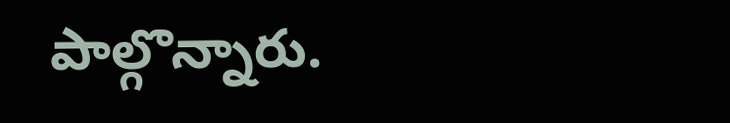పాల్గొన్నారు.